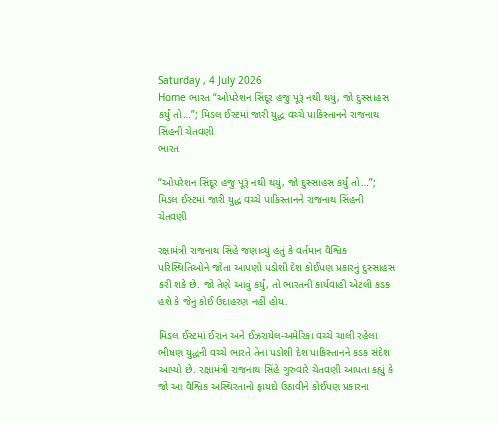Saturday , 4 July 2026
Home ભારત “ઓપરેશન સિંદૂર હજુ પૂરૂં નથી થયું, જો દુસ્સાહસ કર્યું તો…”; મિડલ ઈસ્ટમાં જારી યુદ્ધ વચ્ચે પાકિસ્તાનને રાજનાથ સિંહની ચેતવણી
ભારત

“ઓપરેશન સિંદૂર હજુ પૂરૂં નથી થયું, જો દુસ્સાહસ કર્યું તો…”; મિડલ ઈસ્ટમાં જારી યુદ્ધ વચ્ચે પાકિસ્તાનને રાજનાથ સિંહની ચેતવણી

રક્ષામંત્રી રાજનાથ સિંહે જણાવ્યું હતું કે વર્તમાન વૈશ્વિક પરિસ્થિતિઓને જોતા આપણો પડોશી દેશ કોઈપણ પ્રકારનું દુસ્સાહસ કરી શકે છે. જો તેણે આવું કર્યું, તો ભારતની કાર્યવાહી એટલી કડક હશે કે જેનું કોઈ ઉદાહરણ નહીં હોય.

મિડલ ઈસ્ટમાં ઈરાન અને ઈઝરાયેલ-અમેરિકા વચ્ચે ચાલી રહેલા ભીષણ યુદ્ધની વચ્ચે ભારતે તેના પડોશી દેશ પાકિસ્તાનને કડક સંદેશ આપ્યો છે. રક્ષામંત્રી રાજનાથ સિંહે ગુરુવારે ચેતવણી આપતા કહ્યું કે જો આ વૈશ્વિક અસ્થિરતાનો ફાયદો ઉઠાવીને કોઈપણ પ્રકારના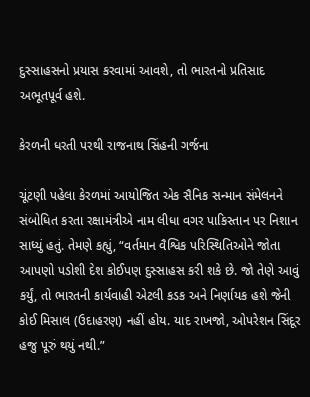દુસ્સાહસનો પ્રયાસ કરવામાં આવશે, તો ભારતનો પ્રતિસાદ અભૂતપૂર્વ હશે.

કેરળની ધરતી પરથી રાજનાથ સિંહની ગર્જના

ચૂંટણી પહેલા કેરળમાં આયોજિત એક સૈનિક સન્માન સંમેલનને સંબોધિત કરતા રક્ષામંત્રીએ નામ લીધા વગર પાકિસ્તાન પર નિશાન સાધ્યું હતું. તેમણે કહ્યું, “વર્તમાન વૈશ્વિક પરિસ્થિતિઓને જોતા આપણો પડોશી દેશ કોઈપણ દુસ્સાહસ કરી શકે છે. જો તેણે આવું કર્યું, તો ભારતની કાર્યવાહી એટલી કડક અને નિર્ણાયક હશે જેની કોઈ મિસાલ (ઉદાહરણ) નહીં હોય. યાદ રાખજો, ઓપરેશન સિંદૂર હજુ પૂરું થયું નથી.”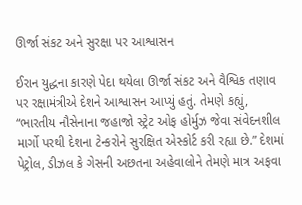ઊર્જા સંકટ અને સુરક્ષા પર આશ્વાસન

ઈરાન યુદ્ધના કારણે પેદા થયેલા ઊર્જા સંકટ અને વૈશ્વિક તણાવ પર રક્ષામંત્રીએ દેશને આશ્વાસન આપ્યું હતું. તેમણે કહ્યું, “ભારતીય નૌસેનાના જહાજો સ્ટ્રેટ ઓફ હોર્મુઝ જેવા સંવેદનશીલ માર્ગો પરથી દેશના ટેન્કરોને સુરક્ષિત એસ્કોર્ટ કરી રહ્યા છે.” દેશમાં પેટ્રોલ, ડીઝલ કે ગેસની અછતના અહેવાલોને તેમણે માત્ર અફવા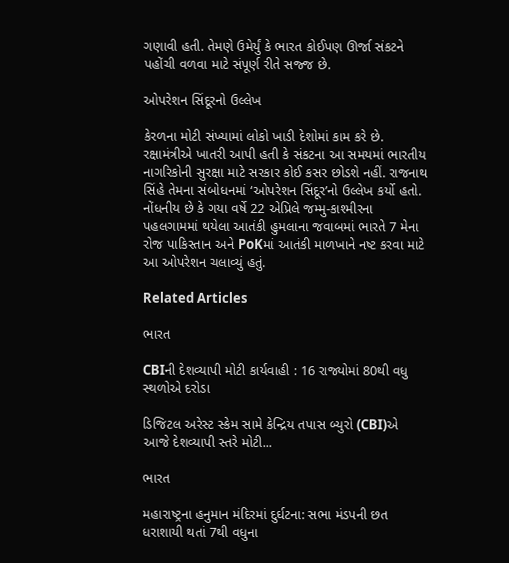ગણાવી હતી. તેમણે ઉમેર્યું કે ભારત કોઈપણ ઊર્જા સંકટને પહોંચી વળવા માટે સંપૂર્ણ રીતે સજ્જ છે.

ઓપરેશન સિંદૂરનો ઉલ્લેખ

કેરળના મોટી સંખ્યામાં લોકો ખાડી દેશોમાં કામ કરે છે. રક્ષામંત્રીએ ખાતરી આપી હતી કે સંકટના આ સમયમાં ભારતીય નાગરિકોની સુરક્ષા માટે સરકાર કોઈ કસર છોડશે નહીં. રાજનાથ સિંહે તેમના સંબોધનમાં ‘ઓપરેશન સિંદૂર’નો ઉલ્લેખ કર્યો હતો. નોંધનીય છે કે ગયા વર્ષે 22 એપ્રિલે જમ્મુ-કાશ્મીરના પહલગામમાં થયેલા આતંકી હુમલાના જવાબમાં ભારતે 7 મેના રોજ પાકિસ્તાન અને PoKમાં આતંકી માળખાને નષ્ટ કરવા માટે આ ઓપરેશન ચલાવ્યું હતું.

Related Articles

ભારત

CBIની દેશવ્યાપી મોટી કાર્યવાહી : 16 રાજ્યોમાં 80થી વધુ સ્થળોએ દરોડા

ડિજિટલ અરેસ્ટ સ્કેમ સામે કેન્દ્રિય તપાસ બ્યુરો (CBI)એ આજે દેશવ્યાપી સ્તરે મોટી...

ભારત

મહારાષ્ટ્રના હનુમાન મંદિરમાં દુર્ઘટના: સભા મંડપની છત ધરાશાયી થતાં 7થી વધુના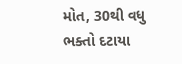મોત, 30થી વધુ ભક્તો દટાયા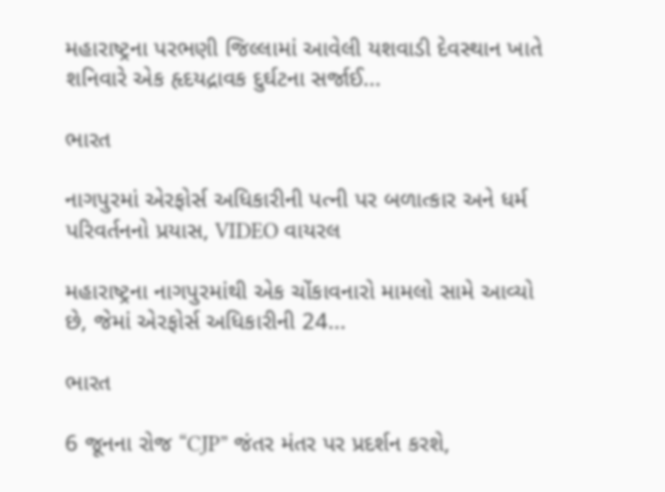મહારાષ્ટ્રના પરભણી જિલ્લામાં આવેલી યશવાડી દેવસ્થાન ખાતે શનિવારે એક હૃદયદ્રાવક દુર્ઘટના સર્જાઈ...

ભારત

નાગપુરમાં એરફોર્સ અધિકારીની પત્ની પર બળાત્કાર અને ધર્મ પરિવર્તનનો પ્રયાસ, VIDEO વાયરલ

મહારાષ્ટ્રના નાગપુરમાંથી એક ચોંકાવનારો મામલો સામે આવ્યો છે, જેમાં એરફોર્સ અધિકારીની 24...

ભારત

6 જૂનના રોજ “CJP” જંતર મંતર પર પ્રદર્શન કરશે,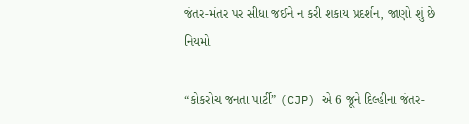જંતર-મંતર પર સીધા જઈને ન કરી શકાય પ્રદર્શન, જાણો શું છે નિયમો

“કોકરોચ જનતા પાર્ટી” (CJP) એ 6 જૂને દિલ્હીના જંતર-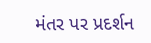મંતર પર પ્રદર્શન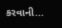કરવાની...